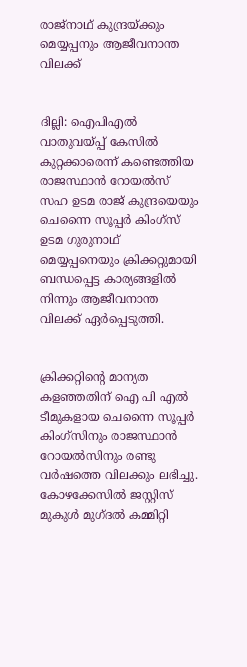രാജ്‌നാഥ് കുന്ദ്രയ്ക്കും മെയ്യപ്പനും ആജീവനാന്ത വിലക്ക്


ദില്ലി: ഐപിഎല്‍ വാതുവയ്പ്പ് കേസില്‍ കുറ്റക്കാരെന്ന് കണ്ടെത്തിയ രാജസ്ഥാന്‍ റോയല്‍സ് സഹ ഉടമ രാജ് കുന്ദ്രയെയും ചെന്നൈ സൂപ്പര്‍ കിംഗ്‌സ് ഉടമ ഗുരുനാഥ് മെയ്യപ്പനെയും ക്രിക്കറ്റുമായി ബന്ധപ്പെട്ട കാര്യങ്ങളില്‍ നിന്നും ആജീവനാന്ത വിലക്ക് ഏര്‍പ്പെടുത്തി.


ക്രിക്കറ്റിന്റെ മാന്യത കളഞ്ഞതിന് ഐ പി എല്‍ ടീമുകളായ ചെന്നൈ സൂപ്പര്‍ കിംഗ്‌സിനും രാജസ്ഥാന്‍ റോയല്‍സിനും രണ്ടു വര്‍ഷത്തെ വിലക്കും ലഭിച്ചു. കോഴക്കേസില്‍ ജസ്റ്റിസ് മുകുള്‍ മുഗ്ദല്‍ കമ്മിറ്റി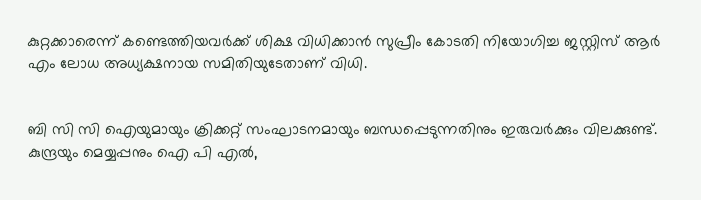കുറ്റക്കാരെന്ന് കണ്ടെത്തിയവര്‍ക്ക് ശിക്ഷ വിധിക്കാന്‍ സുപ്രീം കോടതി നിയോഗിച്ച ജസ്റ്റിസ് ആര്‍ എം ലോധ അധ്യക്ഷനായ സമിതിയുടേതാണ് വിധി.


ബി സി സി ഐയുമായും ക്രിക്കറ്റ് സംഘാടനമായും ബന്ധപ്പെടുന്നതിനും ഇരുവര്‍ക്കും വിലക്കുണ്ട്. കുന്ദ്രയും മെയ്യപ്പനും ഐ പി എല്‍,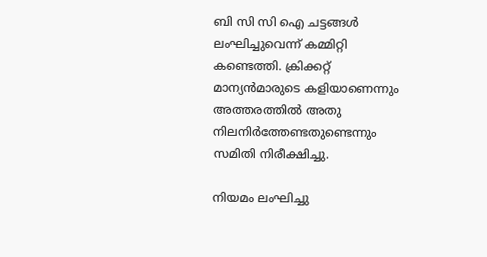ബി സി സി ഐ ചട്ടങ്ങള്‍ ലംഘിച്ചുവെന്ന് കമ്മിറ്റി കണ്ടെത്തി. ക്രിക്കറ്റ് മാന്യന്‍മാരുടെ കളിയാണെന്നും അത്തരത്തില്‍ അതു നിലനിര്‍ത്തേണ്ടതുണ്ടെന്നും സമിതി നിരീക്ഷിച്ചു.

നിയമം ലംഘിച്ചു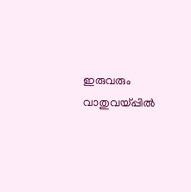ഇരുവരും വാതുവയ്പ്പില്‍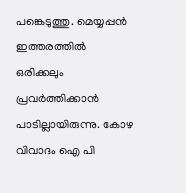പങ്കെടുത്തു. മെയ്യപ്പന്‍ ഇത്തരത്തില്‍ ഒരിക്കലും പ്രവര്‍ത്തിക്കാന്‍ പാടില്ലായിരുന്നു. കോഴ വിവാദം ഐ പി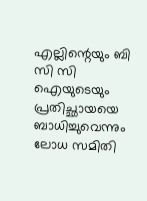എല്ലിന്റെയും ബി സി സി ഐയുടെയും പ്രതിച്ഛായയെ ബാധിച്ചുവെന്നും ലോധ സമിതി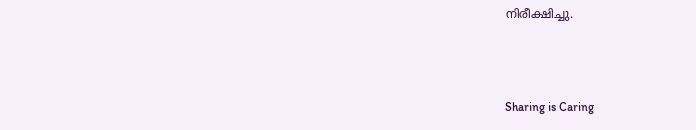നിരീക്ഷിച്ചു.



Sharing is Caring